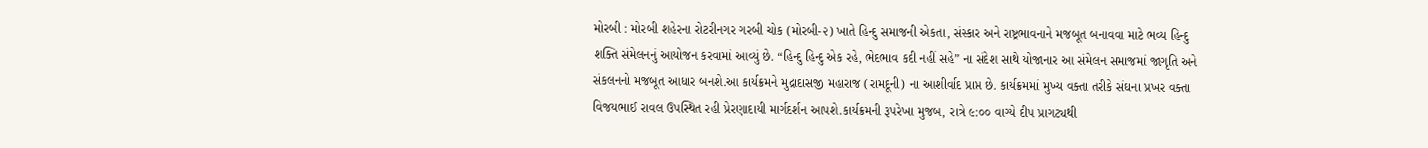મોરબી : મોરબી શહેરના રોટરીનગર ગરબી ચોક (મોરબી-૨) ખાતે હિન્દુ સમાજની એકતા, સંસ્કાર અને રાષ્ટ્રભાવનાને મજબૂત બનાવવા માટે ભવ્ય હિન્દુ શક્તિ સંમેલનનું આયોજન કરવામાં આવ્યું છે. “હિન્દુ હિન્દુ એક રહે, ભેદભાવ કદી નહીં સહે” ના સંદેશ સાથે યોજાનાર આ સંમેલન સમાજમાં જાગૃતિ અને સંકલનનો મજબૂત આધાર બનશે.આ કાર્યક્રમને મુદ્રાદાસજી મહારાજ (રામદૂની) ના આશીર્વાદ પ્રાપ્ત છે. કાર્યક્રમમાં મુખ્ય વક્તા તરીકે સંઘના પ્રખર વક્તા વિજયભાઈ રાવલ ઉપસ્થિત રહી પ્રેરણાદાયી માર્ગદર્શન આપશે.કાર્યક્રમની રૂપરેખા મુજબ, રાત્રે ૯:૦૦ વાગ્યે દીપ પ્રાગટ્યથી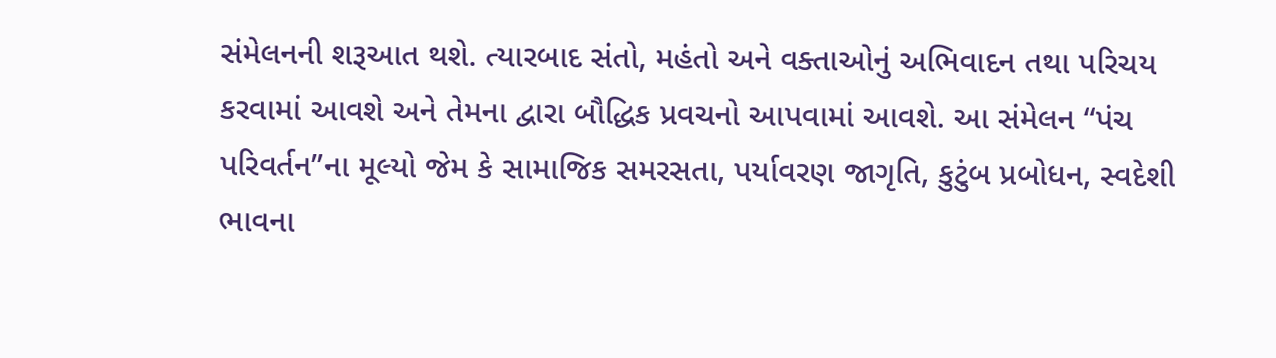સંમેલનની શરૂઆત થશે. ત્યારબાદ સંતો, મહંતો અને વક્તાઓનું અભિવાદન તથા પરિચય કરવામાં આવશે અને તેમના દ્વારા બૌદ્ધિક પ્રવચનો આપવામાં આવશે. આ સંમેલન “પંચ પરિવર્તન”ના મૂલ્યો જેમ કે સામાજિક સમરસતા, પર્યાવરણ જાગૃતિ, કુટુંબ પ્રબોધન, સ્વદેશી ભાવના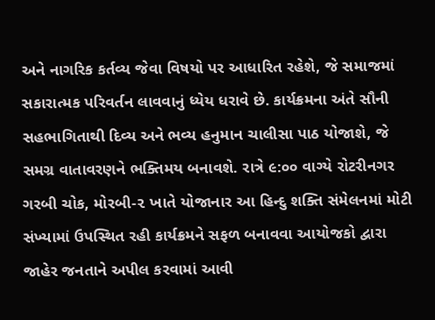અને નાગરિક કર્તવ્ય જેવા વિષયો પર આધારિત રહેશે, જે સમાજમાં સકારાત્મક પરિવર્તન લાવવાનું ધ્યેય ધરાવે છે. કાર્યક્રમના અંતે સૌની સહભાગિતાથી દિવ્ય અને ભવ્ય હનુમાન ચાલીસા પાઠ યોજાશે, જે સમગ્ર વાતાવરણને ભક્તિમય બનાવશે. રાત્રે ૯:૦૦ વાગ્યે રોટરીનગર ગરબી ચોક, મોરબી-૨ ખાતે યોજાનાર આ હિન્દુ શક્તિ સંમેલનમાં મોટી સંખ્યામાં ઉપસ્થિત રહી કાર્યક્રમને સફળ બનાવવા આયોજકો દ્વારા જાહેર જનતાને અપીલ કરવામાં આવી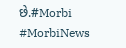છે.#Morbi #MorbiNews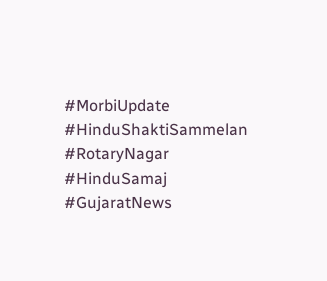#MorbiUpdate #HinduShaktiSammelan #RotaryNagar #HinduSamaj #GujaratNews